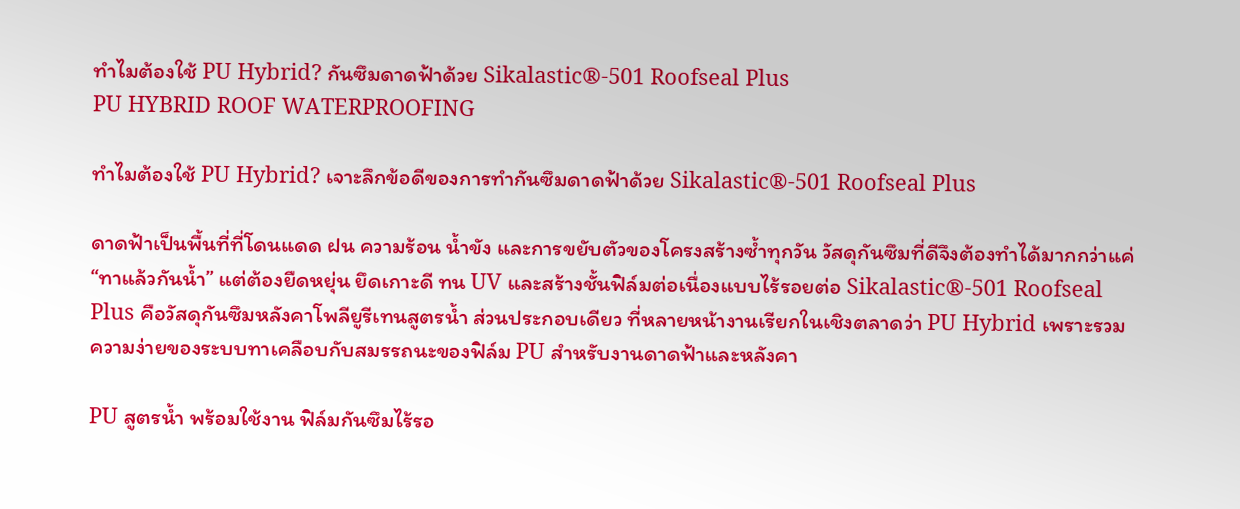ทำไมต้องใช้ PU Hybrid? กันซึมดาดฟ้าด้วย Sikalastic®-501 Roofseal Plus
PU HYBRID ROOF WATERPROOFING

ทำไมต้องใช้ PU Hybrid? เจาะลึกข้อดีของการทำกันซึมดาดฟ้าด้วย Sikalastic®-501 Roofseal Plus

ดาดฟ้าเป็นพื้นที่ที่โดนแดด ฝน ความร้อน น้ำขัง และการขยับตัวของโครงสร้างซ้ำทุกวัน วัสดุกันซึมที่ดีจึงต้องทำได้มากกว่าแค่ “ทาแล้วกันน้ำ” แต่ต้องยืดหยุ่น ยึดเกาะดี ทน UV และสร้างชั้นฟิล์มต่อเนื่องแบบไร้รอยต่อ Sikalastic®-501 Roofseal Plus คือวัสดุกันซึมหลังคาโพลียูรีเทนสูตรน้ำ ส่วนประกอบเดียว ที่หลายหน้างานเรียกในเชิงตลาดว่า PU Hybrid เพราะรวมความง่ายของระบบทาเคลือบกับสมรรถนะของฟิล์ม PU สำหรับงานดาดฟ้าและหลังคา

PU สูตรน้ำ พร้อมใช้งาน ฟิล์มกันซึมไร้รอ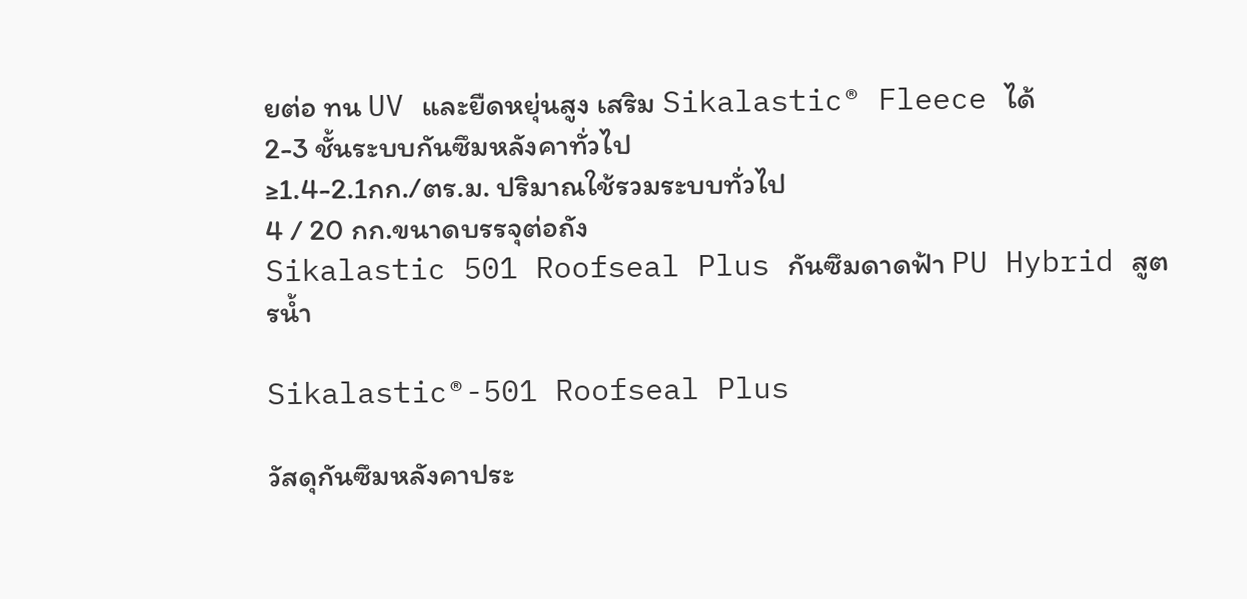ยต่อ ทน UV และยืดหยุ่นสูง เสริม Sikalastic® Fleece ได้
2-3 ชั้นระบบกันซึมหลังคาทั่วไป
≥1.4-2.1กก./ตร.ม. ปริมาณใช้รวมระบบทั่วไป
4 / 20 กก.ขนาดบรรจุต่อถัง
Sikalastic 501 Roofseal Plus กันซึมดาดฟ้า PU Hybrid สูตรน้ำ

Sikalastic®-501 Roofseal Plus

วัสดุกันซึมหลังคาประ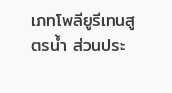เภทโพลียูรีเทนสูตรน้ำ ส่วนประ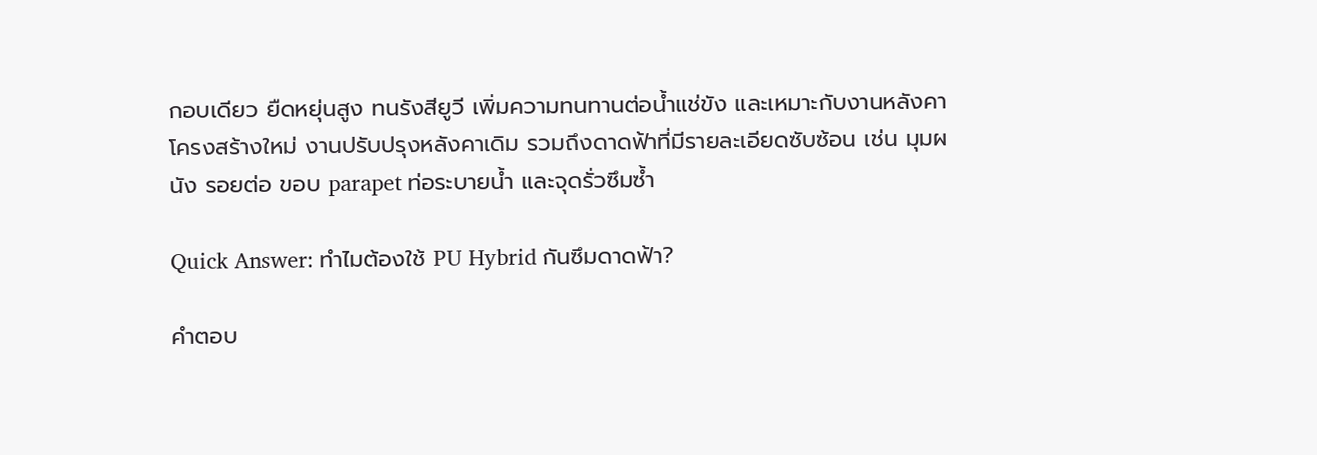กอบเดียว ยืดหยุ่นสูง ทนรังสียูวี เพิ่มความทนทานต่อน้ำแช่ขัง และเหมาะกับงานหลังคาโครงสร้างใหม่ งานปรับปรุงหลังคาเดิม รวมถึงดาดฟ้าที่มีรายละเอียดซับซ้อน เช่น มุมผนัง รอยต่อ ขอบ parapet ท่อระบายน้ำ และจุดรั่วซึมซ้ำ

Quick Answer: ทำไมต้องใช้ PU Hybrid กันซึมดาดฟ้า?

คำตอบ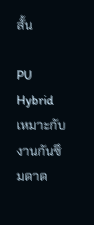สั้น

PU Hybrid เหมาะกับงานกันซึมดาด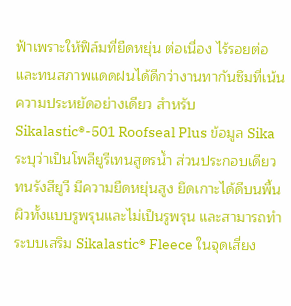ฟ้าเพราะให้ฟิล์มที่ยืดหยุ่น ต่อเนื่อง ไร้รอยต่อ และทนสภาพแดดฝนได้ดีกว่างานทากันซึมที่เน้นความประหยัดอย่างเดียว สำหรับ Sikalastic®-501 Roofseal Plus ข้อมูล Sika ระบุว่าเป็นโพลียูรีเทนสูตรน้ำ ส่วนประกอบเดียว ทนรังสียูวี มีความยืดหยุ่นสูง ยึดเกาะได้ดีบนพื้นผิวทั้งแบบรูพรุนและไม่เป็นรูพรุน และสามารถทำระบบเสริม Sikalastic® Fleece ในจุดเสี่ยง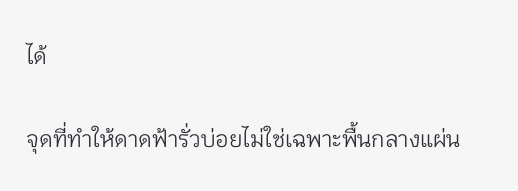ได้

จุดที่ทำให้ดาดฟ้ารั่วบ่อยไม่ใช่เฉพาะพื้นกลางแผ่น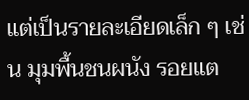แต่เป็นรายละเอียดเล็ก ๆ เช่น มุมพื้นชนผนัง รอยแต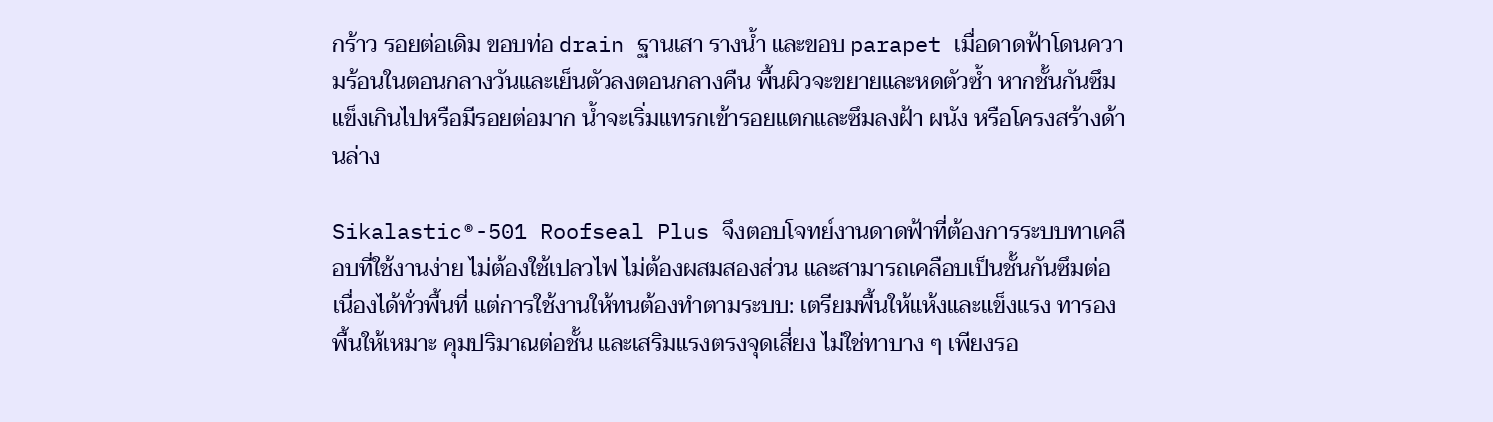กร้าว รอยต่อเดิม ขอบท่อ drain ฐานเสา รางน้ำ และขอบ parapet เมื่อดาดฟ้าโดนความร้อนในตอนกลางวันและเย็นตัวลงตอนกลางคืน พื้นผิวจะขยายและหดตัวซ้ำ หากชั้นกันซึมแข็งเกินไปหรือมีรอยต่อมาก น้ำจะเริ่มแทรกเข้ารอยแตกและซึมลงฝ้า ผนัง หรือโครงสร้างด้านล่าง

Sikalastic®-501 Roofseal Plus จึงตอบโจทย์งานดาดฟ้าที่ต้องการระบบทาเคลือบที่ใช้งานง่าย ไม่ต้องใช้เปลวไฟ ไม่ต้องผสมสองส่วน และสามารถเคลือบเป็นชั้นกันซึมต่อเนื่องได้ทั่วพื้นที่ แต่การใช้งานให้ทนต้องทำตามระบบ: เตรียมพื้นให้แห้งและแข็งแรง ทารองพื้นให้เหมาะ คุมปริมาณต่อชั้น และเสริมแรงตรงจุดเสี่ยง ไม่ใช่ทาบาง ๆ เพียงรอ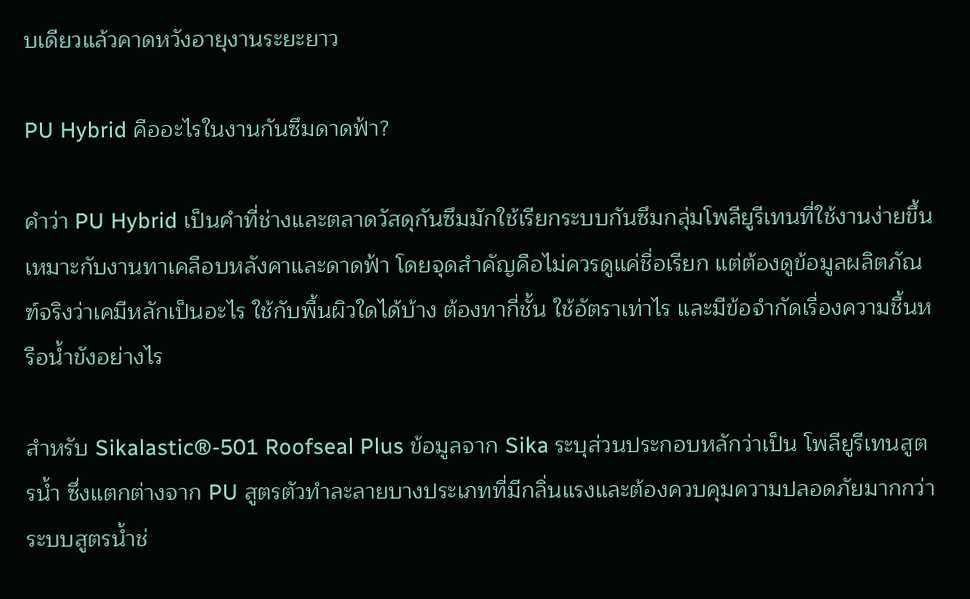บเดียวแล้วคาดหวังอายุงานระยะยาว

PU Hybrid คืออะไรในงานกันซึมดาดฟ้า?

คำว่า PU Hybrid เป็นคำที่ช่างและตลาดวัสดุกันซึมมักใช้เรียกระบบกันซึมกลุ่มโพลียูรีเทนที่ใช้งานง่ายขึ้น เหมาะกับงานทาเคลือบหลังคาและดาดฟ้า โดยจุดสำคัญคือไม่ควรดูแค่ชื่อเรียก แต่ต้องดูข้อมูลผลิตภัณฑ์จริงว่าเคมีหลักเป็นอะไร ใช้กับพื้นผิวใดได้บ้าง ต้องทากี่ชั้น ใช้อัตราเท่าไร และมีข้อจำกัดเรื่องความชื้นหรือน้ำขังอย่างไร

สำหรับ Sikalastic®-501 Roofseal Plus ข้อมูลจาก Sika ระบุส่วนประกอบหลักว่าเป็น โพลียูรีเทนสูตรน้ำ ซึ่งแตกต่างจาก PU สูตรตัวทำละลายบางประเภทที่มีกลิ่นแรงและต้องควบคุมความปลอดภัยมากกว่า ระบบสูตรน้ำช่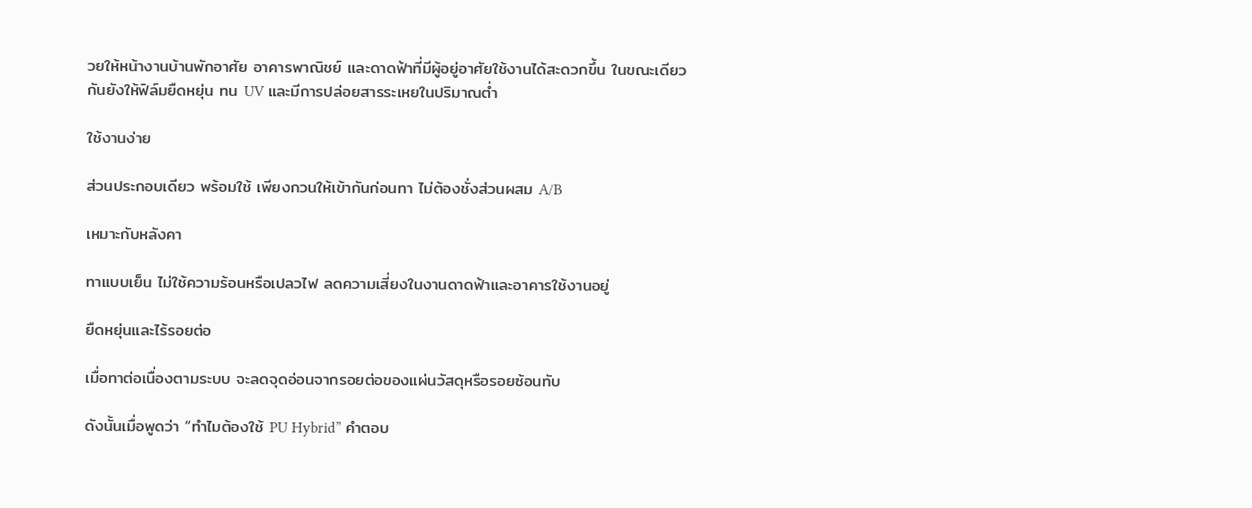วยให้หน้างานบ้านพักอาศัย อาคารพาณิชย์ และดาดฟ้าที่มีผู้อยู่อาศัยใช้งานได้สะดวกขึ้น ในขณะเดียวกันยังให้ฟิล์มยืดหยุ่น ทน UV และมีการปล่อยสารระเหยในปริมาณต่ำ

ใช้งานง่าย

ส่วนประกอบเดียว พร้อมใช้ เพียงกวนให้เข้ากันก่อนทา ไม่ต้องชั่งส่วนผสม A/B

เหมาะกับหลังคา

ทาแบบเย็น ไม่ใช้ความร้อนหรือเปลวไฟ ลดความเสี่ยงในงานดาดฟ้าและอาคารใช้งานอยู่

ยืดหยุ่นและไร้รอยต่อ

เมื่อทาต่อเนื่องตามระบบ จะลดจุดอ่อนจากรอยต่อของแผ่นวัสดุหรือรอยซ้อนทับ

ดังนั้นเมื่อพูดว่า “ทำไมต้องใช้ PU Hybrid” คำตอบ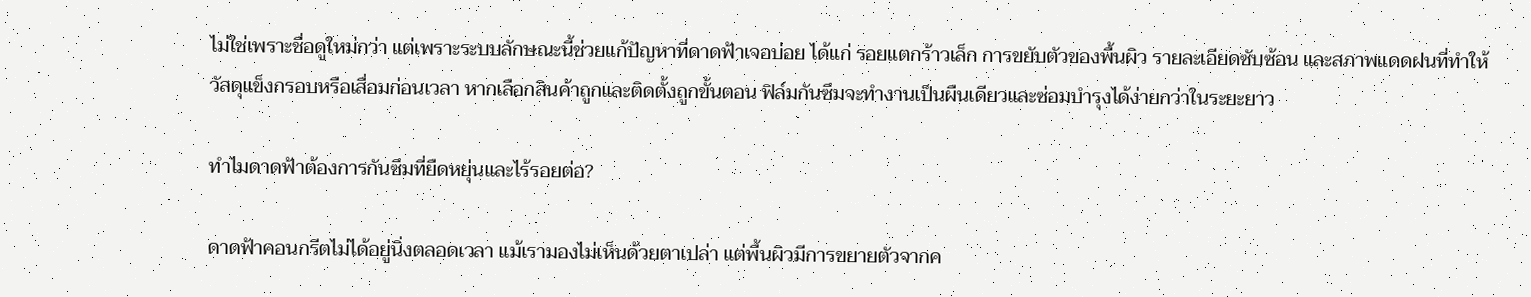ไม่ใช่เพราะชื่อดูใหม่กว่า แต่เพราะระบบลักษณะนี้ช่วยแก้ปัญหาที่ดาดฟ้าเจอบ่อย ได้แก่ รอยแตกร้าวเล็ก การขยับตัวของพื้นผิว รายละเอียดซับซ้อน และสภาพแดดฝนที่ทำให้วัสดุแข็งกรอบหรือเสื่อมก่อนเวลา หากเลือกสินค้าถูกและติดตั้งถูกขั้นตอน ฟิล์มกันซึมจะทำงานเป็นผืนเดียวและซ่อมบำรุงได้ง่ายกว่าในระยะยาว

ทำไมดาดฟ้าต้องการกันซึมที่ยืดหยุ่นและไร้รอยต่อ?

ดาดฟ้าคอนกรีตไม่ได้อยู่นิ่งตลอดเวลา แม้เรามองไม่เห็นด้วยตาเปล่า แต่พื้นผิวมีการขยายตัวจากค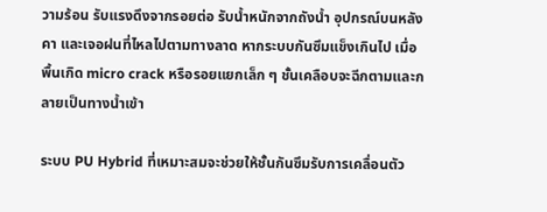วามร้อน รับแรงดึงจากรอยต่อ รับน้ำหนักจากถังน้ำ อุปกรณ์บนหลังคา และเจอฝนที่ไหลไปตามทางลาด หากระบบกันซึมแข็งเกินไป เมื่อพื้นเกิด micro crack หรือรอยแยกเล็ก ๆ ชั้นเคลือบจะฉีกตามและกลายเป็นทางน้ำเข้า

ระบบ PU Hybrid ที่เหมาะสมจะช่วยให้ชั้นกันซึมรับการเคลื่อนตัว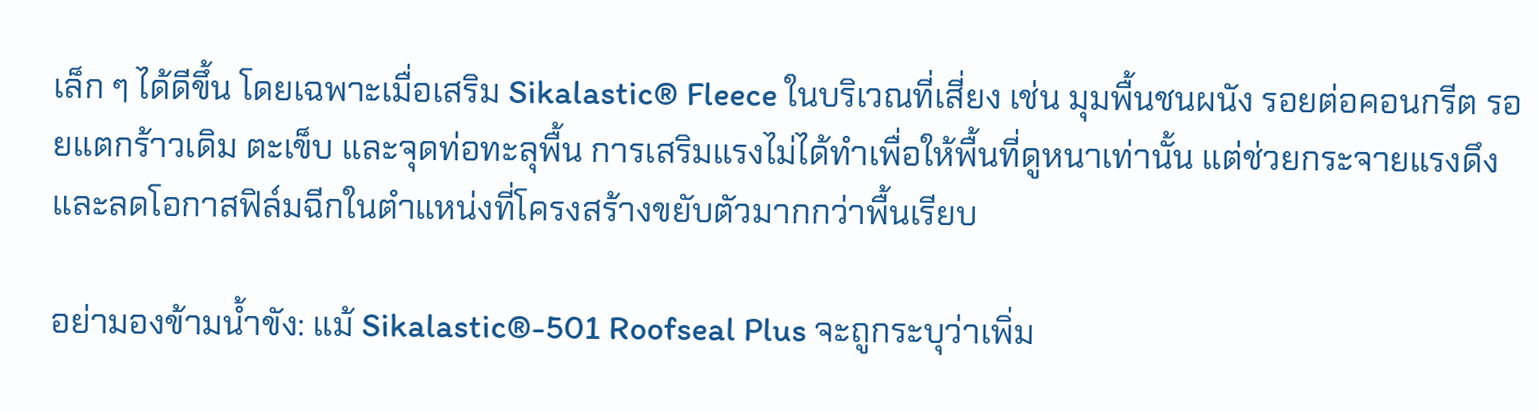เล็ก ๆ ได้ดีขึ้น โดยเฉพาะเมื่อเสริม Sikalastic® Fleece ในบริเวณที่เสี่ยง เช่น มุมพื้นชนผนัง รอยต่อคอนกรีต รอยแตกร้าวเดิม ตะเข็บ และจุดท่อทะลุพื้น การเสริมแรงไม่ได้ทำเพื่อให้พื้นที่ดูหนาเท่านั้น แต่ช่วยกระจายแรงดึงและลดโอกาสฟิล์มฉีกในตำแหน่งที่โครงสร้างขยับตัวมากกว่าพื้นเรียบ

อย่ามองข้ามน้ำขัง: แม้ Sikalastic®-501 Roofseal Plus จะถูกระบุว่าเพิ่ม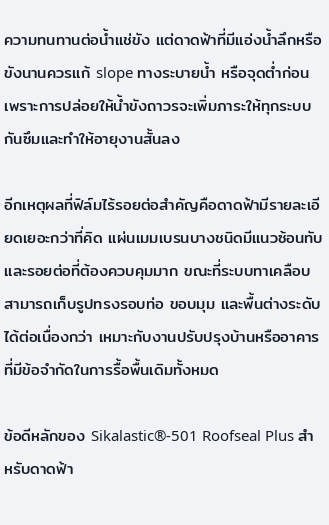ความทนทานต่อน้ำแช่ขัง แต่ดาดฟ้าที่มีแอ่งน้ำลึกหรือขังนานควรแก้ slope ทางระบายน้ำ หรือจุดต่ำก่อน เพราะการปล่อยให้น้ำขังถาวรจะเพิ่มภาระให้ทุกระบบกันซึมและทำให้อายุงานสั้นลง

อีกเหตุผลที่ฟิล์มไร้รอยต่อสำคัญคือดาดฟ้ามีรายละเอียดเยอะกว่าที่คิด แผ่นเมมเบรนบางชนิดมีแนวซ้อนทับและรอยต่อที่ต้องควบคุมมาก ขณะที่ระบบทาเคลือบสามารถเก็บรูปทรงรอบท่อ ขอบมุม และพื้นต่างระดับได้ต่อเนื่องกว่า เหมาะกับงานปรับปรุงบ้านหรืออาคารที่มีข้อจำกัดในการรื้อพื้นเดิมทั้งหมด

ข้อดีหลักของ Sikalastic®-501 Roofseal Plus สำหรับดาดฟ้า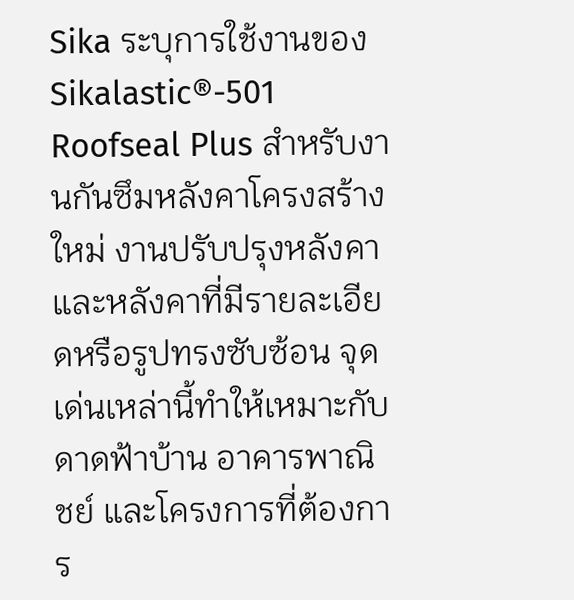Sika ระบุการใช้งานของ Sikalastic®-501 Roofseal Plus สำหรับงานกันซึมหลังคาโครงสร้างใหม่ งานปรับปรุงหลังคา และหลังคาที่มีรายละเอียดหรือรูปทรงซับซ้อน จุดเด่นเหล่านี้ทำให้เหมาะกับดาดฟ้าบ้าน อาคารพาณิชย์ และโครงการที่ต้องการ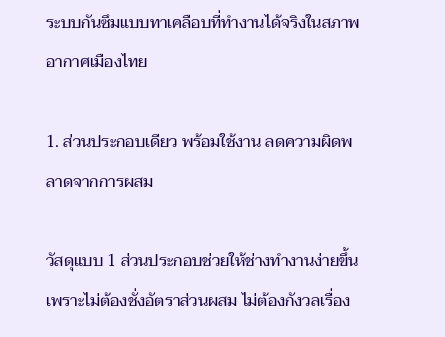ระบบกันซึมแบบทาเคลือบที่ทำงานได้จริงในสภาพอากาศเมืองไทย

1. ส่วนประกอบเดียว พร้อมใช้งาน ลดความผิดพลาดจากการผสม

วัสดุแบบ 1 ส่วนประกอบช่วยให้ช่างทำงานง่ายขึ้น เพราะไม่ต้องชั่งอัตราส่วนผสม ไม่ต้องกังวลเรื่อง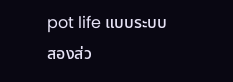pot life แบบระบบสองส่ว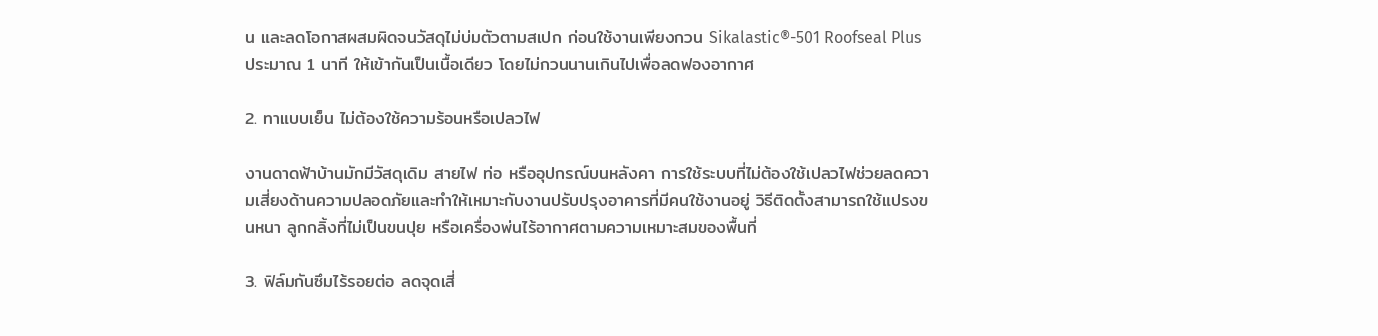น และลดโอกาสผสมผิดจนวัสดุไม่บ่มตัวตามสเปก ก่อนใช้งานเพียงกวน Sikalastic®-501 Roofseal Plus ประมาณ 1 นาที ให้เข้ากันเป็นเนื้อเดียว โดยไม่กวนนานเกินไปเพื่อลดฟองอากาศ

2. ทาแบบเย็น ไม่ต้องใช้ความร้อนหรือเปลวไฟ

งานดาดฟ้าบ้านมักมีวัสดุเดิม สายไฟ ท่อ หรืออุปกรณ์บนหลังคา การใช้ระบบที่ไม่ต้องใช้เปลวไฟช่วยลดความเสี่ยงด้านความปลอดภัยและทำให้เหมาะกับงานปรับปรุงอาคารที่มีคนใช้งานอยู่ วิธีติดตั้งสามารถใช้แปรงขนหนา ลูกกลิ้งที่ไม่เป็นขนปุย หรือเครื่องพ่นไร้อากาศตามความเหมาะสมของพื้นที่

3. ฟิล์มกันซึมไร้รอยต่อ ลดจุดเสี่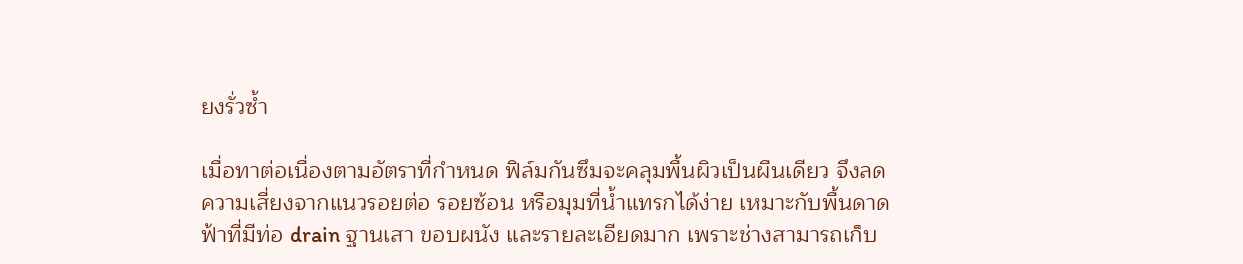ยงรั่วซ้ำ

เมื่อทาต่อเนื่องตามอัตราที่กำหนด ฟิล์มกันซึมจะคลุมพื้นผิวเป็นผืนเดียว จึงลดความเสี่ยงจากแนวรอยต่อ รอยซ้อน หรือมุมที่น้ำแทรกได้ง่าย เหมาะกับพื้นดาดฟ้าที่มีท่อ drain ฐานเสา ขอบผนัง และรายละเอียดมาก เพราะช่างสามารถเก็บ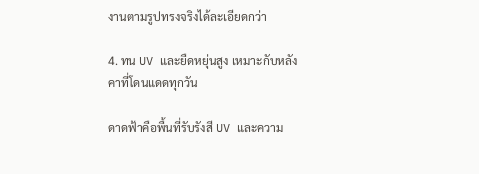งานตามรูปทรงจริงได้ละเอียดกว่า

4. ทน UV และยืดหยุ่นสูง เหมาะกับหลังคาที่โดนแดดทุกวัน

ดาดฟ้าคือพื้นที่รับรังสี UV และความ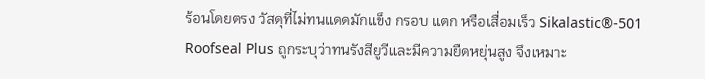ร้อนโดยตรง วัสดุที่ไม่ทนแดดมักแข็ง กรอบ แตก หรือเสื่อมเร็ว Sikalastic®-501 Roofseal Plus ถูกระบุว่าทนรังสียูวีและมีความยืดหยุ่นสูง จึงเหมาะ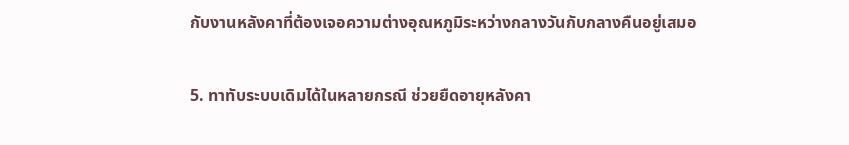กับงานหลังคาที่ต้องเจอความต่างอุณหภูมิระหว่างกลางวันกับกลางคืนอยู่เสมอ

5. ทาทับระบบเดิมได้ในหลายกรณี ช่วยยืดอายุหลังคา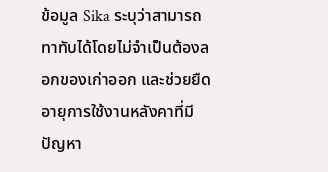ข้อมูล Sika ระบุว่าสามารถทาทับได้โดยไม่จำเป็นต้องลอกของเก่าออก และช่วยยืดอายุการใช้งานหลังคาที่มีปัญหา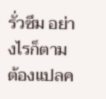รั่วซึม อย่างไรก็ตาม ต้องแปลค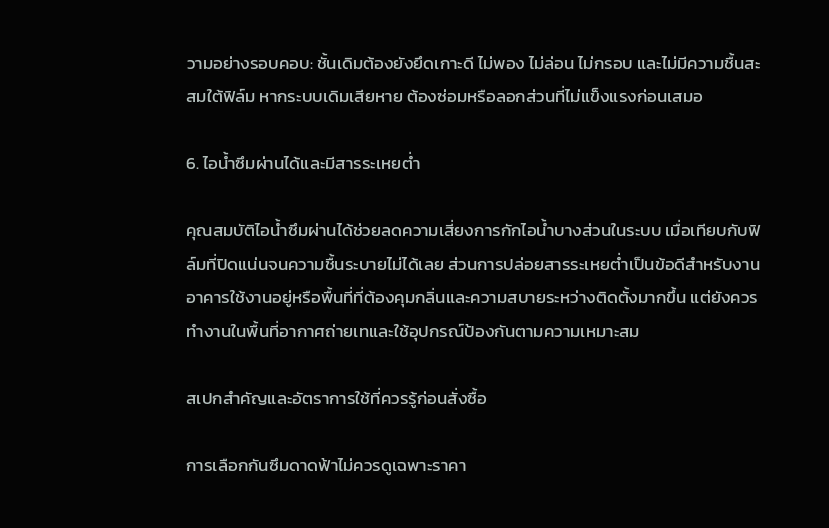วามอย่างรอบคอบ: ชั้นเดิมต้องยังยึดเกาะดี ไม่พอง ไม่ล่อน ไม่กรอบ และไม่มีความชื้นสะสมใต้ฟิล์ม หากระบบเดิมเสียหาย ต้องซ่อมหรือลอกส่วนที่ไม่แข็งแรงก่อนเสมอ

6. ไอน้ำซึมผ่านได้และมีสารระเหยต่ำ

คุณสมบัติไอน้ำซึมผ่านได้ช่วยลดความเสี่ยงการกักไอน้ำบางส่วนในระบบ เมื่อเทียบกับฟิล์มที่ปิดแน่นจนความชื้นระบายไม่ได้เลย ส่วนการปล่อยสารระเหยต่ำเป็นข้อดีสำหรับงานอาคารใช้งานอยู่หรือพื้นที่ที่ต้องคุมกลิ่นและความสบายระหว่างติดตั้งมากขึ้น แต่ยังควรทำงานในพื้นที่อากาศถ่ายเทและใช้อุปกรณ์ป้องกันตามความเหมาะสม

สเปกสำคัญและอัตราการใช้ที่ควรรู้ก่อนสั่งซื้อ

การเลือกกันซึมดาดฟ้าไม่ควรดูเฉพาะราคา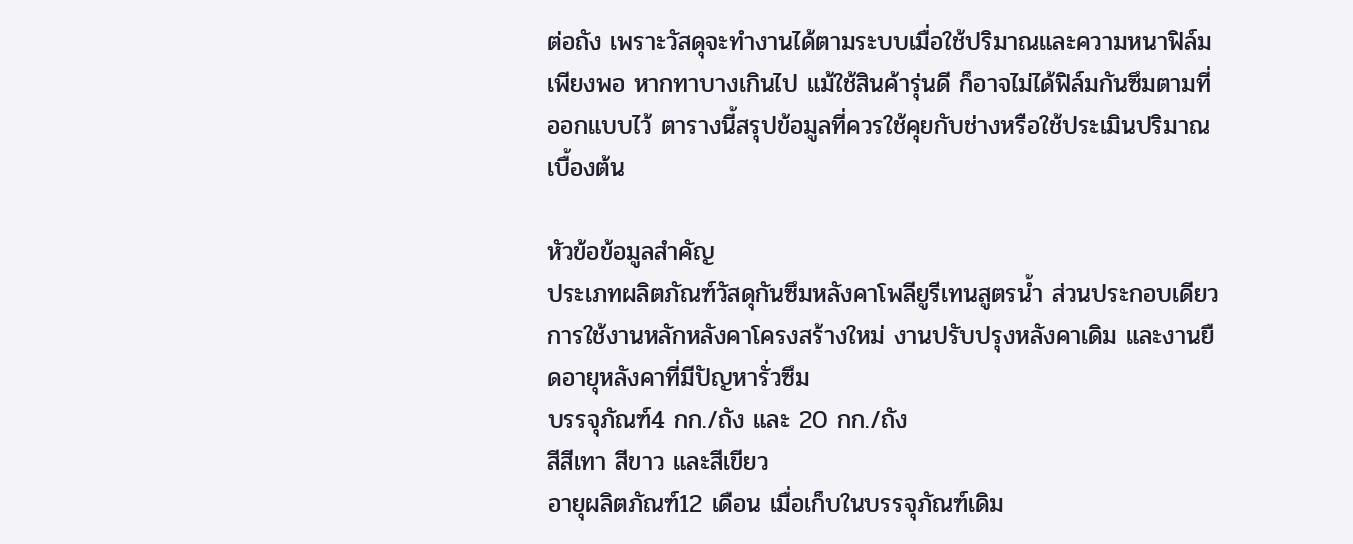ต่อถัง เพราะวัสดุจะทำงานได้ตามระบบเมื่อใช้ปริมาณและความหนาฟิล์มเพียงพอ หากทาบางเกินไป แม้ใช้สินค้ารุ่นดี ก็อาจไม่ได้ฟิล์มกันซึมตามที่ออกแบบไว้ ตารางนี้สรุปข้อมูลที่ควรใช้คุยกับช่างหรือใช้ประเมินปริมาณเบื้องต้น

หัวข้อข้อมูลสำคัญ
ประเภทผลิตภัณฑ์วัสดุกันซึมหลังคาโพลียูรีเทนสูตรน้ำ ส่วนประกอบเดียว
การใช้งานหลักหลังคาโครงสร้างใหม่ งานปรับปรุงหลังคาเดิม และงานยืดอายุหลังคาที่มีปัญหารั่วซึม
บรรจุภัณฑ์4 กก./ถัง และ 20 กก./ถัง
สีสีเทา สีขาว และสีเขียว
อายุผลิตภัณฑ์12 เดือน เมื่อเก็บในบรรจุภัณฑ์เดิม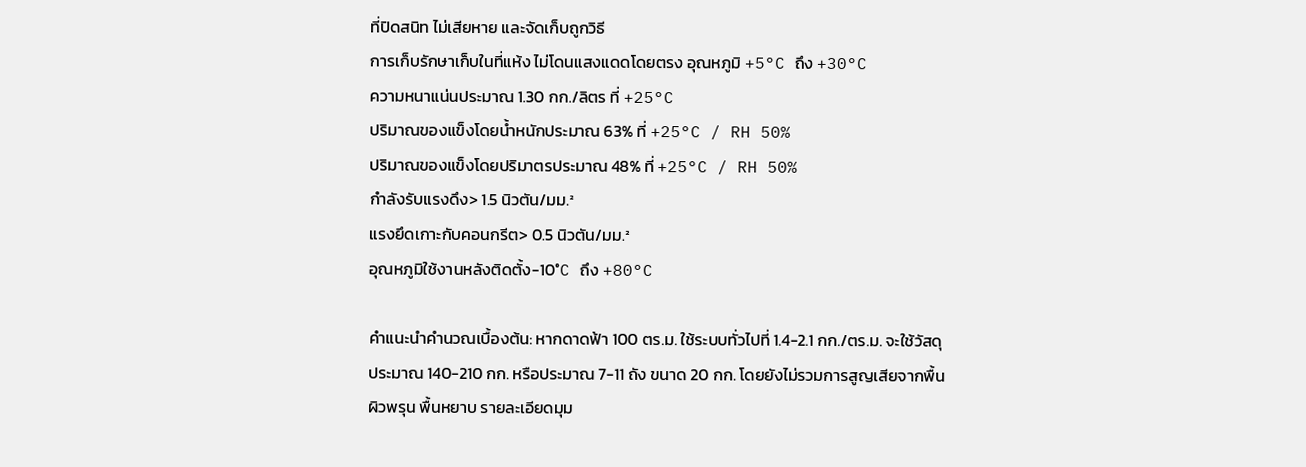ที่ปิดสนิท ไม่เสียหาย และจัดเก็บถูกวิธี
การเก็บรักษาเก็บในที่แห้ง ไม่โดนแสงแดดโดยตรง อุณหภูมิ +5°C ถึง +30°C
ความหนาแน่นประมาณ 1.30 กก./ลิตร ที่ +25°C
ปริมาณของแข็งโดยน้ำหนักประมาณ 63% ที่ +25°C / RH 50%
ปริมาณของแข็งโดยปริมาตรประมาณ 48% ที่ +25°C / RH 50%
กำลังรับแรงดึง> 1.5 นิวตัน/มม.²
แรงยึดเกาะกับคอนกรีต> 0.5 นิวตัน/มม.²
อุณหภูมิใช้งานหลังติดตั้ง-10°C ถึง +80°C

คำแนะนำคำนวณเบื้องต้น: หากดาดฟ้า 100 ตร.ม. ใช้ระบบทั่วไปที่ 1.4-2.1 กก./ตร.ม. จะใช้วัสดุประมาณ 140-210 กก. หรือประมาณ 7-11 ถัง ขนาด 20 กก. โดยยังไม่รวมการสูญเสียจากพื้นผิวพรุน พื้นหยาบ รายละเอียดมุม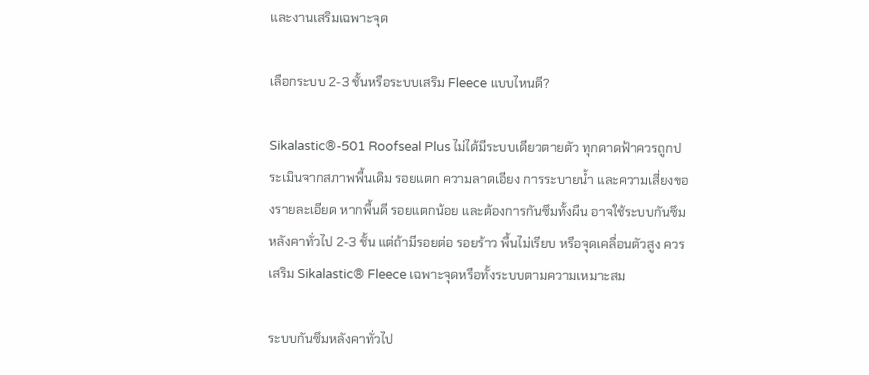และงานเสริมเฉพาะจุด

เลือกระบบ 2-3 ชั้นหรือระบบเสริม Fleece แบบไหนดี?

Sikalastic®-501 Roofseal Plus ไม่ได้มีระบบเดียวตายตัว ทุกดาดฟ้าควรถูกประเมินจากสภาพพื้นเดิม รอยแตก ความลาดเอียง การระบายน้ำ และความเสี่ยงของรายละเอียด หากพื้นดี รอยแตกน้อย และต้องการกันซึมทั้งผืน อาจใช้ระบบกันซึมหลังคาทั่วไป 2-3 ชั้น แต่ถ้ามีรอยต่อ รอยร้าว พื้นไม่เรียบ หรือจุดเคลื่อนตัวสูง ควรเสริม Sikalastic® Fleece เฉพาะจุดหรือทั้งระบบตามความเหมาะสม

ระบบกันซึมหลังคาทั่วไป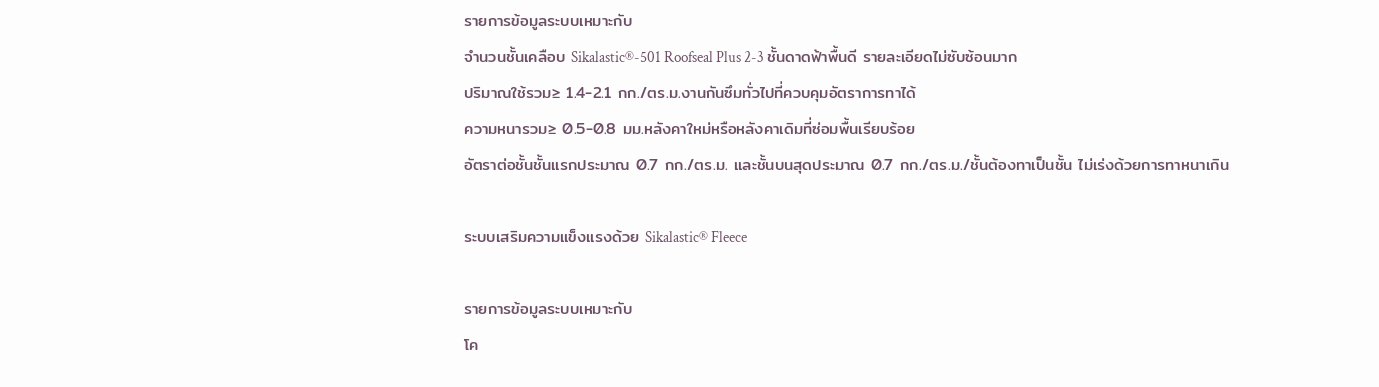รายการข้อมูลระบบเหมาะกับ
จำนวนชั้นเคลือบ Sikalastic®-501 Roofseal Plus 2-3 ชั้นดาดฟ้าพื้นดี รายละเอียดไม่ซับซ้อนมาก
ปริมาณใช้รวม≥ 1.4-2.1 กก./ตร.ม.งานกันซึมทั่วไปที่ควบคุมอัตราการทาได้
ความหนารวม≥ 0.5-0.8 มม.หลังคาใหม่หรือหลังคาเดิมที่ซ่อมพื้นเรียบร้อย
อัตราต่อชั้นชั้นแรกประมาณ 0.7 กก./ตร.ม. และชั้นบนสุดประมาณ 0.7 กก./ตร.ม./ชั้นต้องทาเป็นชั้น ไม่เร่งด้วยการทาหนาเกิน

ระบบเสริมความแข็งแรงด้วย Sikalastic® Fleece

รายการข้อมูลระบบเหมาะกับ
โค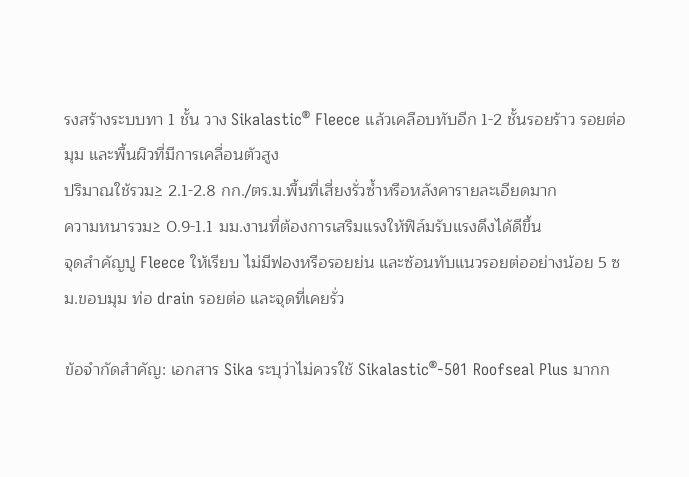รงสร้างระบบทา 1 ชั้น วาง Sikalastic® Fleece แล้วเคลือบทับอีก 1-2 ชั้นรอยร้าว รอยต่อ มุม และพื้นผิวที่มีการเคลื่อนตัวสูง
ปริมาณใช้รวม≥ 2.1-2.8 กก./ตร.ม.พื้นที่เสี่ยงรั่วซ้ำหรือหลังคารายละเอียดมาก
ความหนารวม≥ 0.9-1.1 มม.งานที่ต้องการเสริมแรงให้ฟิล์มรับแรงดึงได้ดีขึ้น
จุดสำคัญปู Fleece ให้เรียบ ไม่มีฟองหรือรอยย่น และซ้อนทับแนวรอยต่ออย่างน้อย 5 ซม.ขอบมุม ท่อ drain รอยต่อ และจุดที่เคยรั่ว

ข้อจำกัดสำคัญ: เอกสาร Sika ระบุว่าไม่ควรใช้ Sikalastic®-501 Roofseal Plus มากก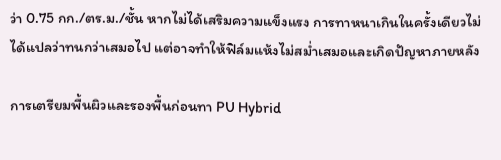ว่า 0.75 กก./ตร.ม./ชั้น หากไม่ได้เสริมความแข็งแรง การทาหนาเกินในครั้งเดียวไม่ได้แปลว่าทนกว่าเสมอไป แต่อาจทำให้ฟิล์มแห้งไม่สม่ำเสมอและเกิดปัญหาภายหลัง

การเตรียมพื้นผิวและรองพื้นก่อนทา PU Hybrid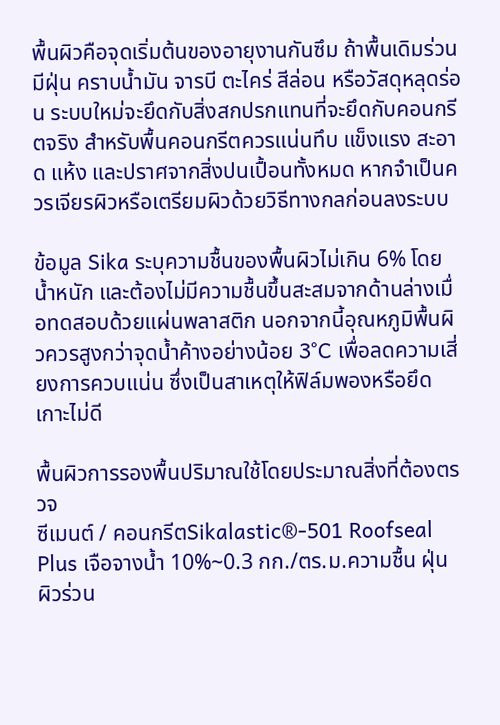พื้นผิวคือจุดเริ่มต้นของอายุงานกันซึม ถ้าพื้นเดิมร่วน มีฝุ่น คราบน้ำมัน จารบี ตะไคร่ สีล่อน หรือวัสดุหลุดร่อน ระบบใหม่จะยึดกับสิ่งสกปรกแทนที่จะยึดกับคอนกรีตจริง สำหรับพื้นคอนกรีตควรแน่นทึบ แข็งแรง สะอาด แห้ง และปราศจากสิ่งปนเปื้อนทั้งหมด หากจำเป็นควรเจียรผิวหรือเตรียมผิวด้วยวิธีทางกลก่อนลงระบบ

ข้อมูล Sika ระบุความชื้นของพื้นผิวไม่เกิน 6% โดยน้ำหนัก และต้องไม่มีความชื้นขึ้นสะสมจากด้านล่างเมื่อทดสอบด้วยแผ่นพลาสติก นอกจากนี้อุณหภูมิพื้นผิวควรสูงกว่าจุดน้ำค้างอย่างน้อย 3°C เพื่อลดความเสี่ยงการควบแน่น ซึ่งเป็นสาเหตุให้ฟิล์มพองหรือยึดเกาะไม่ดี

พื้นผิวการรองพื้นปริมาณใช้โดยประมาณสิ่งที่ต้องตรวจ
ซีเมนต์ / คอนกรีตSikalastic®-501 Roofseal Plus เจือจางน้ำ 10%~0.3 กก./ตร.ม.ความชื้น ฝุ่น ผิวร่วน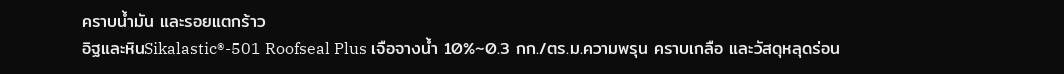คราบน้ำมัน และรอยแตกร้าว
อิฐและหินSikalastic®-501 Roofseal Plus เจือจางน้ำ 10%~0.3 กก./ตร.ม.ความพรุน คราบเกลือ และวัสดุหลุดร่อน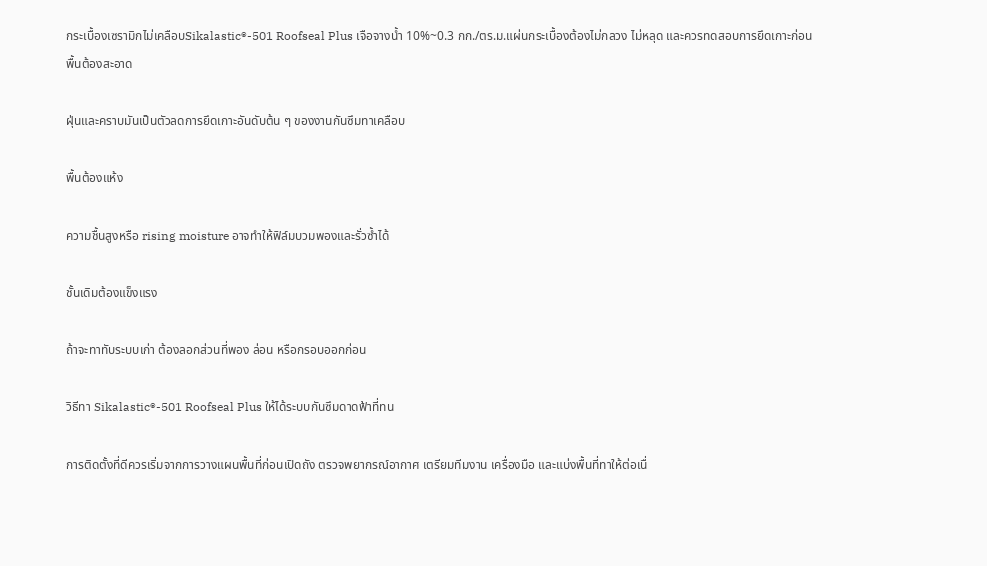กระเบื้องเซรามิกไม่เคลือบSikalastic®-501 Roofseal Plus เจือจางน้ำ 10%~0.3 กก./ตร.ม.แผ่นกระเบื้องต้องไม่กลวง ไม่หลุด และควรทดสอบการยึดเกาะก่อน
พื้นต้องสะอาด

ฝุ่นและคราบมันเป็นตัวลดการยึดเกาะอันดับต้น ๆ ของงานกันซึมทาเคลือบ

พื้นต้องแห้ง

ความชื้นสูงหรือ rising moisture อาจทำให้ฟิล์มบวมพองและรั่วซ้ำได้

ชั้นเดิมต้องแข็งแรง

ถ้าจะทาทับระบบเก่า ต้องลอกส่วนที่พอง ล่อน หรือกรอบออกก่อน

วิธีทา Sikalastic®-501 Roofseal Plus ให้ได้ระบบกันซึมดาดฟ้าที่ทน

การติดตั้งที่ดีควรเริ่มจากการวางแผนพื้นที่ก่อนเปิดถัง ตรวจพยากรณ์อากาศ เตรียมทีมงาน เครื่องมือ และแบ่งพื้นที่ทาให้ต่อเนื่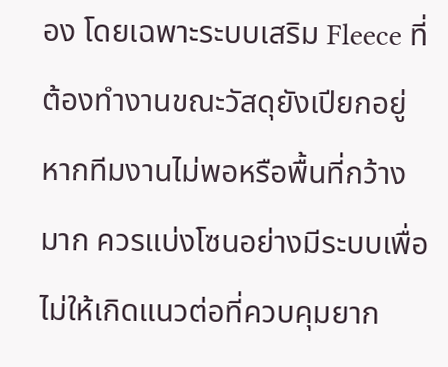อง โดยเฉพาะระบบเสริม Fleece ที่ต้องทำงานขณะวัสดุยังเปียกอยู่ หากทีมงานไม่พอหรือพื้นที่กว้างมาก ควรแบ่งโซนอย่างมีระบบเพื่อไม่ให้เกิดแนวต่อที่ควบคุมยาก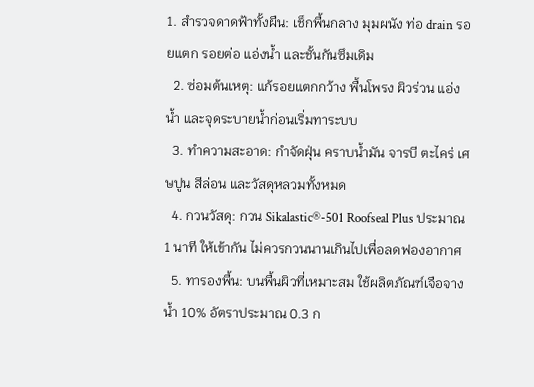1. สำรวจดาดฟ้าทั้งผืน: เช็กพื้นกลาง มุมผนัง ท่อ drain รอยแตก รอยต่อ แอ่งน้ำ และชั้นกันซึมเดิม
  2. ซ่อมต้นเหตุ: แก้รอยแตกกว้าง พื้นโพรง ผิวร่วน แอ่งน้ำ และจุดระบายน้ำก่อนเริ่มทาระบบ
  3. ทำความสะอาด: กำจัดฝุ่น คราบน้ำมัน จารบี ตะไคร่ เศษปูน สีล่อน และวัสดุหลวมทั้งหมด
  4. กวนวัสดุ: กวน Sikalastic®-501 Roofseal Plus ประมาณ 1 นาที ให้เข้ากัน ไม่ควรกวนนานเกินไปเพื่อลดฟองอากาศ
  5. ทารองพื้น: บนพื้นผิวที่เหมาะสม ใช้ผลิตภัณฑ์เจือจางน้ำ 10% อัตราประมาณ 0.3 ก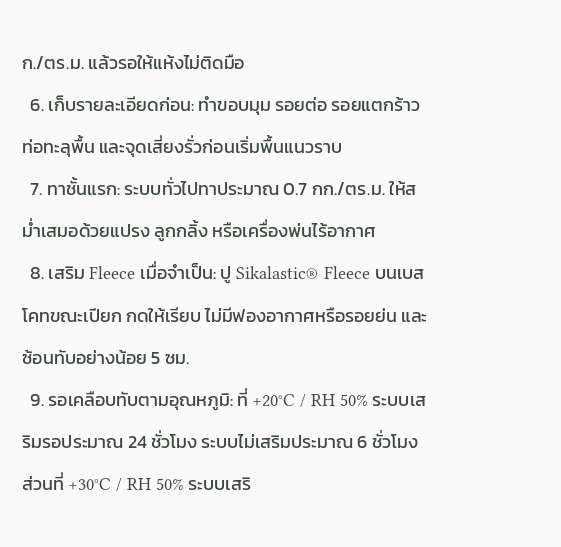ก./ตร.ม. แล้วรอให้แห้งไม่ติดมือ
  6. เก็บรายละเอียดก่อน: ทำขอบมุม รอยต่อ รอยแตกร้าว ท่อทะลุพื้น และจุดเสี่ยงรั่วก่อนเริ่มพื้นแนวราบ
  7. ทาชั้นแรก: ระบบทั่วไปทาประมาณ 0.7 กก./ตร.ม. ให้สม่ำเสมอด้วยแปรง ลูกกลิ้ง หรือเครื่องพ่นไร้อากาศ
  8. เสริม Fleece เมื่อจำเป็น: ปู Sikalastic® Fleece บนเบสโคทขณะเปียก กดให้เรียบ ไม่มีฟองอากาศหรือรอยย่น และซ้อนทับอย่างน้อย 5 ซม.
  9. รอเคลือบทับตามอุณหภูมิ: ที่ +20°C / RH 50% ระบบเสริมรอประมาณ 24 ชั่วโมง ระบบไม่เสริมประมาณ 6 ชั่วโมง ส่วนที่ +30°C / RH 50% ระบบเสริ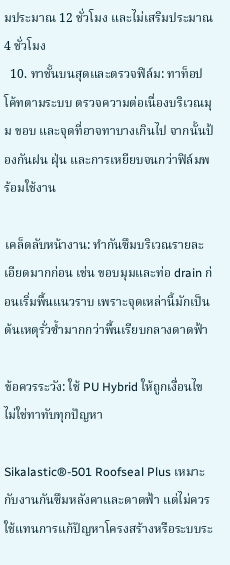มประมาณ 12 ชั่วโมง และไม่เสริมประมาณ 4 ชั่วโมง
  10. ทาชั้นบนสุดและตรวจฟิล์ม: ทาท็อปโค้ทตามระบบ ตรวจความต่อเนื่องบริเวณมุม ขอบ และจุดที่อาจทาบางเกินไป จากนั้นป้องกันฝน ฝุ่น และการเหยียบจนกว่าฟิล์มพร้อมใช้งาน

เคล็ดลับหน้างาน: ทำกันซึมบริเวณรายละเอียดมากก่อน เช่น ขอบมุมและท่อ drain ก่อนเริ่มพื้นแนวราบ เพราะจุดเหล่านี้มักเป็นต้นเหตุรั่วซ้ำมากกว่าพื้นเรียบกลางดาดฟ้า

ข้อควรระวัง: ใช้ PU Hybrid ให้ถูกเงื่อนไข ไม่ใช่ทาทับทุกปัญหา

Sikalastic®-501 Roofseal Plus เหมาะกับงานกันซึมหลังคาและดาดฟ้า แต่ไม่ควรใช้แทนการแก้ปัญหาโครงสร้างหรือระบบระ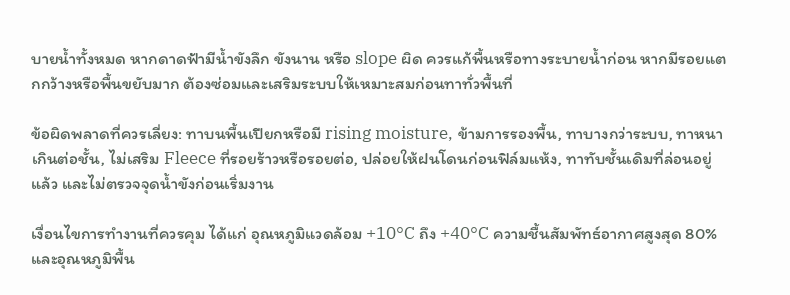บายน้ำทั้งหมด หากดาดฟ้ามีน้ำขังลึก ขังนาน หรือ slope ผิด ควรแก้พื้นหรือทางระบายน้ำก่อน หากมีรอยแตกกว้างหรือพื้นขยับมาก ต้องซ่อมและเสริมระบบให้เหมาะสมก่อนทาทั่วพื้นที่

ข้อผิดพลาดที่ควรเลี่ยง: ทาบนพื้นเปียกหรือมี rising moisture, ข้ามการรองพื้น, ทาบางกว่าระบบ, ทาหนาเกินต่อชั้น, ไม่เสริม Fleece ที่รอยร้าวหรือรอยต่อ, ปล่อยให้ฝนโดนก่อนฟิล์มแห้ง, ทาทับชั้นเดิมที่ล่อนอยู่แล้ว และไม่ตรวจจุดน้ำขังก่อนเริ่มงาน

เงื่อนไขการทำงานที่ควรคุม ได้แก่ อุณหภูมิแวดล้อม +10°C ถึง +40°C ความชื้นสัมพัทธ์อากาศสูงสุด 80% และอุณหภูมิพื้น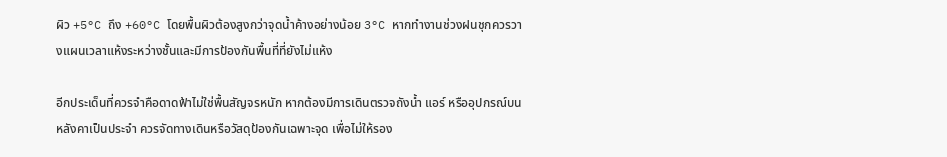ผิว +5°C ถึง +60°C โดยพื้นผิวต้องสูงกว่าจุดน้ำค้างอย่างน้อย 3°C หากทำงานช่วงฝนชุกควรวางแผนเวลาแห้งระหว่างชั้นและมีการป้องกันพื้นที่ที่ยังไม่แห้ง

อีกประเด็นที่ควรจำคือดาดฟ้าไม่ใช่พื้นสัญจรหนัก หากต้องมีการเดินตรวจถังน้ำ แอร์ หรืออุปกรณ์บนหลังคาเป็นประจำ ควรจัดทางเดินหรือวัสดุป้องกันเฉพาะจุด เพื่อไม่ให้รอง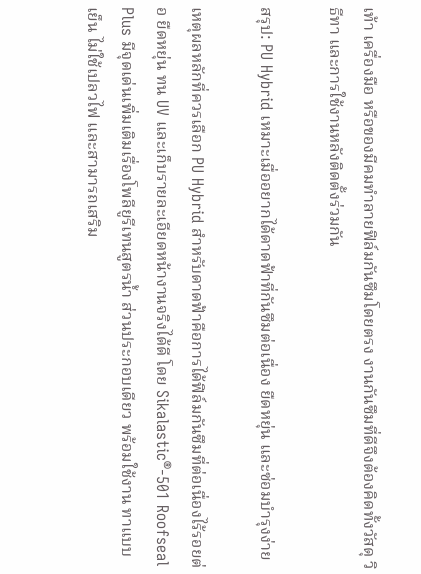เท้า เครื่องมือ หรือของมีคมทำลายฟิล์มกันซึมโดยตรง งานกันซึมที่ดีจึงต้องคิดทั้งวัสดุ วิธีทา และการใช้งานหลังติดตั้งร่วมกัน

สรุป: PU Hybrid เหมาะเมื่ออยากได้ดาดฟ้าที่กันซึมต่อเนื่อง ยืดหยุ่น และซ่อมบำรุงง่าย

เหตุผลหลักที่ควรเลือก PU Hybrid สำหรับดาดฟ้าคือการได้ฟิล์มกันซึมที่ต่อเนื่องไร้รอยต่อ ยืดหยุ่น ทน UV และเก็บรายละเอียดหน้างานจริงได้ดี โดย Sikalastic®-501 Roofseal Plus มีจุดเด่นเพิ่มเติมเรื่องโพลียูรีเทนสูตรน้ำ ส่วนประกอบเดียว พร้อมใช้งาน ทาแบบเย็น ไม่ใช้เปลวไฟ และสามารถเสริม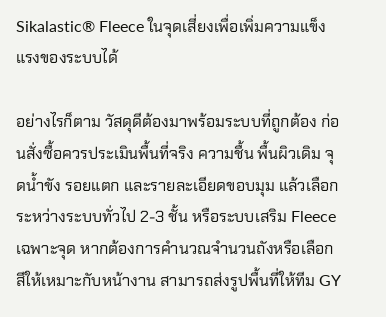Sikalastic® Fleece ในจุดเสี่ยงเพื่อเพิ่มความแข็งแรงของระบบได้

อย่างไรก็ตาม วัสดุดีต้องมาพร้อมระบบที่ถูกต้อง ก่อนสั่งซื้อควรประเมินพื้นที่จริง ความชื้น พื้นผิวเดิม จุดน้ำขัง รอยแตก และรายละเอียดขอบมุม แล้วเลือกระหว่างระบบทั่วไป 2-3 ชั้น หรือระบบเสริม Fleece เฉพาะจุด หากต้องการคำนวณจำนวนถังหรือเลือกสีให้เหมาะกับหน้างาน สามารถส่งรูปพื้นที่ให้ทีม GY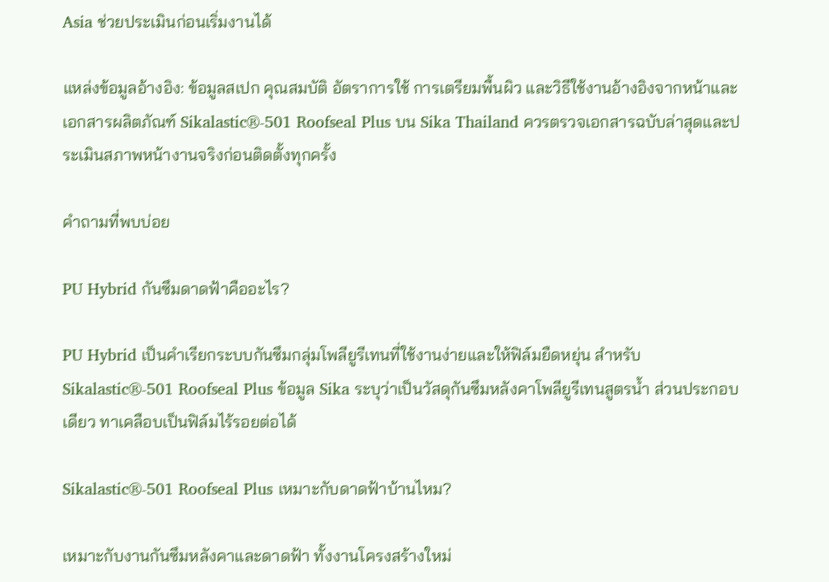Asia ช่วยประเมินก่อนเริ่มงานได้

แหล่งข้อมูลอ้างอิง: ข้อมูลสเปก คุณสมบัติ อัตราการใช้ การเตรียมพื้นผิว และวิธีใช้งานอ้างอิงจากหน้าและเอกสารผลิตภัณฑ์ Sikalastic®-501 Roofseal Plus บน Sika Thailand ควรตรวจเอกสารฉบับล่าสุดและประเมินสภาพหน้างานจริงก่อนติดตั้งทุกครั้ง

คำถามที่พบบ่อย

PU Hybrid กันซึมดาดฟ้าคืออะไร?

PU Hybrid เป็นคำเรียกระบบกันซึมกลุ่มโพลียูรีเทนที่ใช้งานง่ายและให้ฟิล์มยืดหยุ่น สำหรับ Sikalastic®-501 Roofseal Plus ข้อมูล Sika ระบุว่าเป็นวัสดุกันซึมหลังคาโพลียูรีเทนสูตรน้ำ ส่วนประกอบเดียว ทาเคลือบเป็นฟิล์มไร้รอยต่อได้

Sikalastic®-501 Roofseal Plus เหมาะกับดาดฟ้าบ้านไหม?

เหมาะกับงานกันซึมหลังคาและดาดฟ้า ทั้งงานโครงสร้างใหม่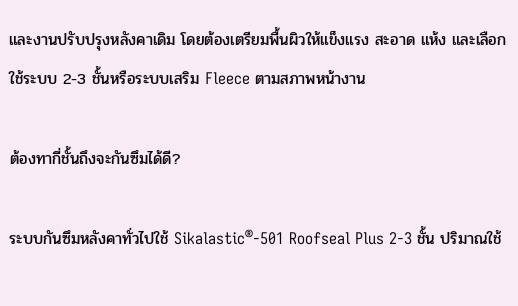และงานปรับปรุงหลังคาเดิม โดยต้องเตรียมพื้นผิวให้แข็งแรง สะอาด แห้ง และเลือกใช้ระบบ 2-3 ชั้นหรือระบบเสริม Fleece ตามสภาพหน้างาน

ต้องทากี่ชั้นถึงจะกันซึมได้ดี?

ระบบกันซึมหลังคาทั่วไปใช้ Sikalastic®-501 Roofseal Plus 2-3 ชั้น ปริมาณใช้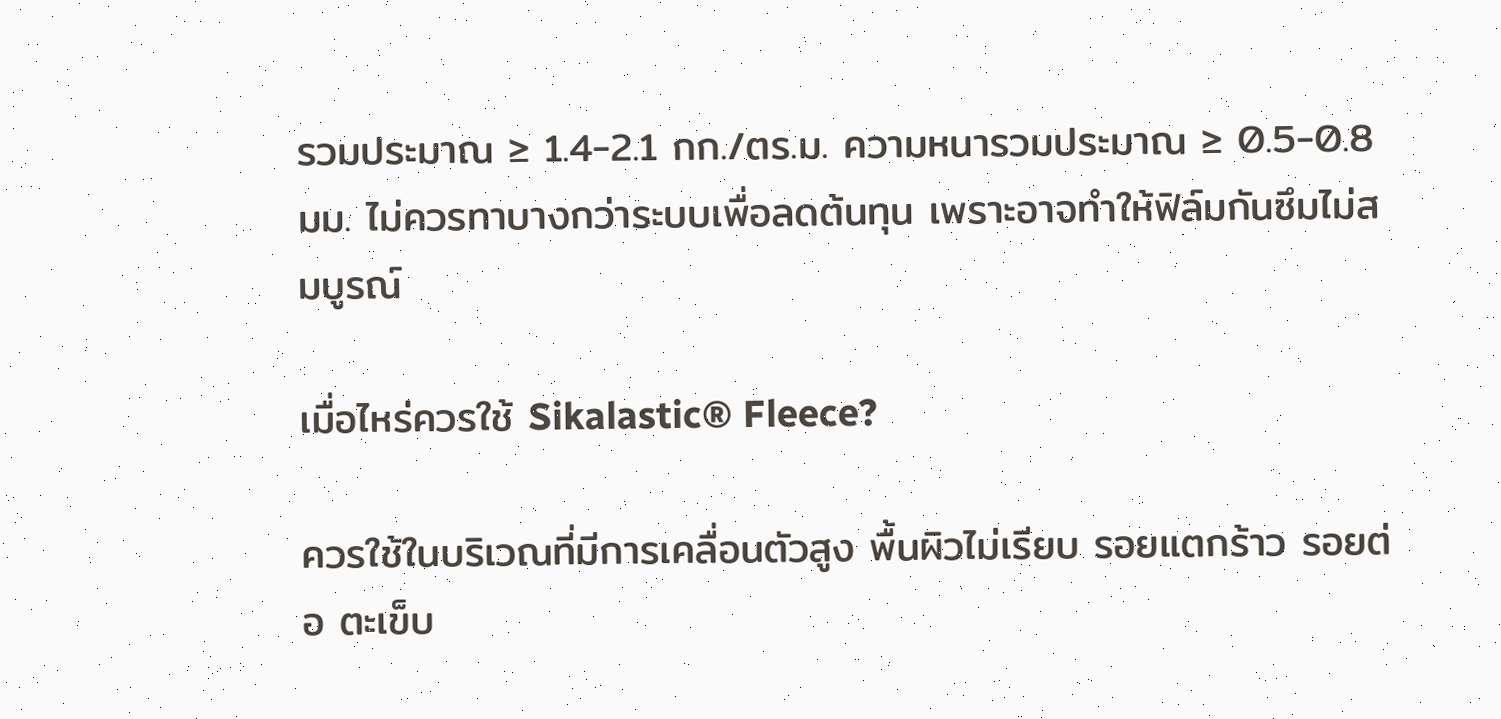รวมประมาณ ≥ 1.4-2.1 กก./ตร.ม. ความหนารวมประมาณ ≥ 0.5-0.8 มม. ไม่ควรทาบางกว่าระบบเพื่อลดต้นทุน เพราะอาจทำให้ฟิล์มกันซึมไม่สมบูรณ์

เมื่อไหร่ควรใช้ Sikalastic® Fleece?

ควรใช้ในบริเวณที่มีการเคลื่อนตัวสูง พื้นผิวไม่เรียบ รอยแตกร้าว รอยต่อ ตะเข็บ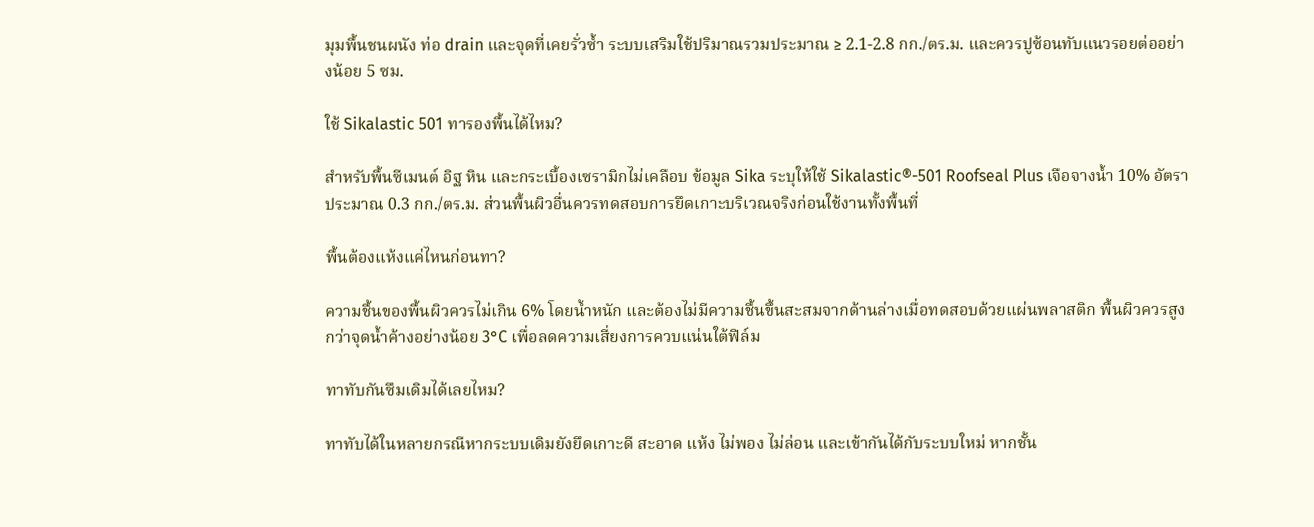มุมพื้นชนผนัง ท่อ drain และจุดที่เคยรั่วซ้ำ ระบบเสริมใช้ปริมาณรวมประมาณ ≥ 2.1-2.8 กก./ตร.ม. และควรปูซ้อนทับแนวรอยต่ออย่างน้อย 5 ซม.

ใช้ Sikalastic 501 ทารองพื้นได้ไหม?

สำหรับพื้นซีเมนต์ อิฐ หิน และกระเบื้องเซรามิกไม่เคลือบ ข้อมูล Sika ระบุให้ใช้ Sikalastic®-501 Roofseal Plus เจือจางน้ำ 10% อัตราประมาณ 0.3 กก./ตร.ม. ส่วนพื้นผิวอื่นควรทดสอบการยึดเกาะบริเวณจริงก่อนใช้งานทั้งพื้นที่

พื้นต้องแห้งแค่ไหนก่อนทา?

ความชื้นของพื้นผิวควรไม่เกิน 6% โดยน้ำหนัก และต้องไม่มีความชื้นขึ้นสะสมจากด้านล่างเมื่อทดสอบด้วยแผ่นพลาสติก พื้นผิวควรสูงกว่าจุดน้ำค้างอย่างน้อย 3°C เพื่อลดความเสี่ยงการควบแน่นใต้ฟิล์ม

ทาทับกันซึมเดิมได้เลยไหม?

ทาทับได้ในหลายกรณีหากระบบเดิมยังยึดเกาะดี สะอาด แห้ง ไม่พอง ไม่ล่อน และเข้ากันได้กับระบบใหม่ หากชั้น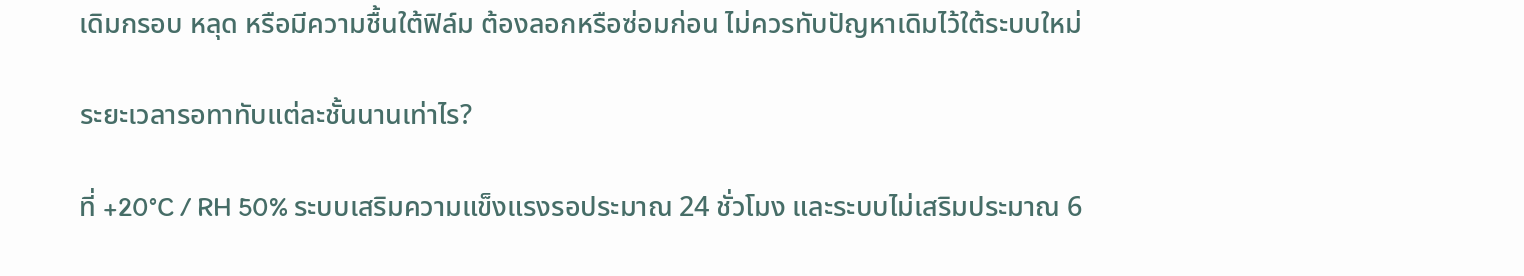เดิมกรอบ หลุด หรือมีความชื้นใต้ฟิล์ม ต้องลอกหรือซ่อมก่อน ไม่ควรทับปัญหาเดิมไว้ใต้ระบบใหม่

ระยะเวลารอทาทับแต่ละชั้นนานเท่าไร?

ที่ +20°C / RH 50% ระบบเสริมความแข็งแรงรอประมาณ 24 ชั่วโมง และระบบไม่เสริมประมาณ 6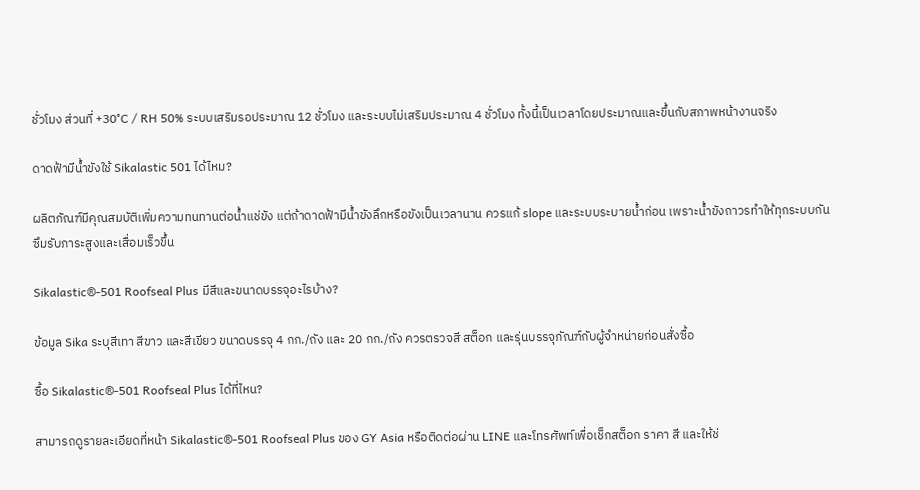ชั่วโมง ส่วนที่ +30°C / RH 50% ระบบเสริมรอประมาณ 12 ชั่วโมง และระบบไม่เสริมประมาณ 4 ชั่วโมง ทั้งนี้เป็นเวลาโดยประมาณและขึ้นกับสภาพหน้างานจริง

ดาดฟ้ามีน้ำขังใช้ Sikalastic 501 ได้ไหม?

ผลิตภัณฑ์มีคุณสมบัติเพิ่มความทนทานต่อน้ำแช่ขัง แต่ถ้าดาดฟ้ามีน้ำขังลึกหรือขังเป็นเวลานาน ควรแก้ slope และระบบระบายน้ำก่อน เพราะน้ำขังถาวรทำให้ทุกระบบกันซึมรับภาระสูงและเสื่อมเร็วขึ้น

Sikalastic®-501 Roofseal Plus มีสีและขนาดบรรจุอะไรบ้าง?

ข้อมูล Sika ระบุสีเทา สีขาว และสีเขียว ขนาดบรรจุ 4 กก./ถัง และ 20 กก./ถัง ควรตรวจสี สต็อก และรุ่นบรรจุภัณฑ์กับผู้จำหน่ายก่อนสั่งซื้อ

ซื้อ Sikalastic®-501 Roofseal Plus ได้ที่ไหน?

สามารถดูรายละเอียดที่หน้า Sikalastic®-501 Roofseal Plus ของ GY Asia หรือติดต่อผ่าน LINE และโทรศัพท์เพื่อเช็กสต็อก ราคา สี และให้ช่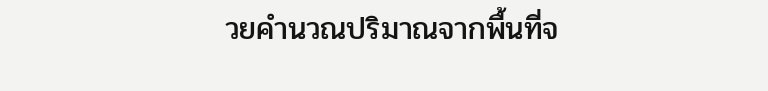วยคำนวณปริมาณจากพื้นที่จ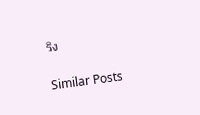ริง

Similar Posts